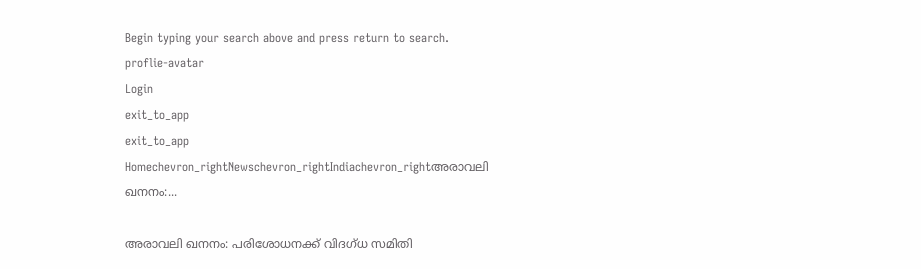Begin typing your search above and press return to search.
proflie-avatar
Login
exit_to_app
exit_to_app
Homechevron_rightNewschevron_rightIndiachevron_rightഅരാവലി ഖനനം:...

അരാവലി ഖനനം: പരിശോധനക്ക് വിദഗ്‌ധ സമിതി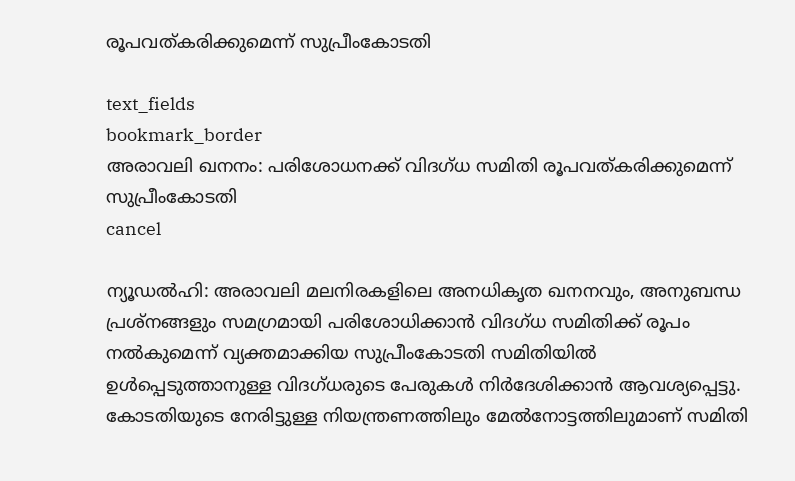രൂപവത്കരിക്കുമെന്ന് സുപ്രീംകോടതി

text_fields
bookmark_border
അരാവലി ഖനനം: പരിശോധനക്ക് വിദഗ്‌ധ സമിതി രൂപവത്കരിക്കുമെന്ന് സുപ്രീംകോടതി
cancel

ന്യൂഡൽഹി: അരാവലി മലനിരകളിലെ അനധികൃത ഖനനവും, അനുബന്ധ പ്രശ്നങ്ങളും സമഗ്രമായി പരിശോധിക്കാൻ വിദഗ്‌ധ സമിതിക്ക് രൂപം നൽകുമെന്ന് വ്യക്തമാക്കിയ സുപ്രീംകോടതി സമിതിയിൽ ഉൾപ്പെടുത്താനുള്ള വിദഗ്‌ധരുടെ പേരുകൾ നിർദേശിക്കാൻ ആവശ്യപ്പെട്ടു. കോടതിയുടെ നേരിട്ടുള്ള നിയന്ത്രണത്തിലും മേൽനോട്ടത്തിലുമാണ് സമിതി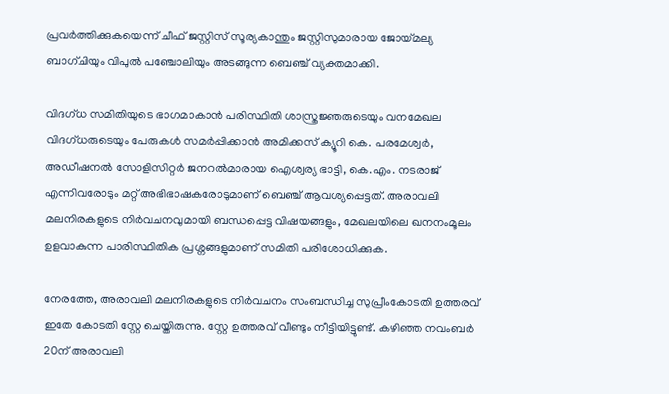പ്രവർത്തിക്കുകയെന്ന് ചീഫ് ജസ്റ്റിസ് സൂര്യകാന്തും ജസ്റ്റിസുമാരായ ജോയ്‌മല്യ ബാഗ്‌ചിയും വിപുൽ പഞ്ചോലിയും അടങ്ങുന്ന ബെഞ്ച് വ്യക്തമാക്കി.

വിദഗ്‌ധ സമിതിയുടെ ഭാഗമാകാൻ പരിസ്ഥിതി ശാസ്ത്രജ്ഞരുടെയും വനമേഖല വിദഗ്‌ധരുടെയും പേരുകൾ സമർപ്പിക്കാൻ അമിക്കസ് ക്യൂറി കെ. പരമേശ്വർ, അഡീഷനൽ സോളിസിറ്റർ ജനറൽമാരായ ഐശ്വര്യ ഭാട്ടി, കെ.എം. നടരാജ് എന്നിവരോടും മറ്റ് അഭിഭാഷകരോടുമാണ് ബെഞ്ച് ആവശ്യപ്പെട്ടത്. അരാവലി മലനിരകളുടെ നിർവചനവുമായി ബന്ധപ്പെട്ട വിഷയങ്ങളും, മേഖലയിലെ ഖനനംമൂലം ഉളവാകുന്ന പാരിസ്ഥിതിക പ്രശ്നങ്ങളുമാണ് സമിതി പരിശോധിക്കുക.

നേരത്തേ, അരാവലി മലനിരകളുടെ നിർവചനം സംബന്ധിച്ച സുപ്രീംകോടതി ഉത്തരവ് ഇതേ കോടതി സ്റ്റേ ചെയ്തിരുന്നു. സ്റ്റേ ഉത്തരവ് വീണ്ടും നീട്ടിയിട്ടുണ്ട്. കഴിഞ്ഞ നവംബർ 20ന് അരാവലി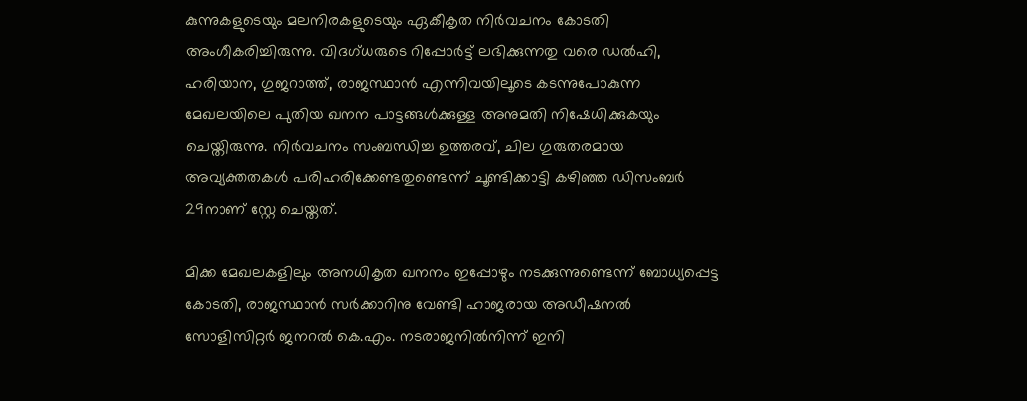കുന്നുകളുടെയും മലനിരകളുടെയും ഏകീകൃത നിർവചനം കോടതി അംഗീകരിച്ചിരുന്നു. വിദഗ്‌ധരുടെ റിപ്പോർട്ട് ലഭിക്കുന്നതു വരെ ഡൽഹി, ഹരിയാന, ഗുജറാത്ത്, രാജസ്ഥാൻ എന്നിവയിലൂടെ കടന്നുപോകുന്ന മേഖലയിലെ പുതിയ ഖനന പാട്ടങ്ങൾക്കുള്ള അനുമതി നിഷേധിക്കുകയും ചെയ്തിരുന്നു. നിർവചനം സംബന്ധിച്ച ഉത്തരവ്, ചില ഗുരുതരമായ അവ്യക്തതകൾ പരിഹരിക്കേണ്ടതുണ്ടെന്ന് ചൂണ്ടിക്കാട്ടി കഴിഞ്ഞ ഡിസംബർ 29നാണ് സ്റ്റേ ചെയ്തത്.

മിക്ക മേഖലകളിലും അനധികൃത ഖനനം ഇപ്പോഴും നടക്കുന്നുണ്ടെന്ന് ബോധ്യപ്പെട്ട കോടതി, രാജസ്ഥാൻ സർക്കാറിനു വേണ്ടി ഹാജരായ അഡീഷനൽ സോളിസിറ്റർ ജനറൽ കെ.എം. നടരാജനിൽനിന്ന് ഇനി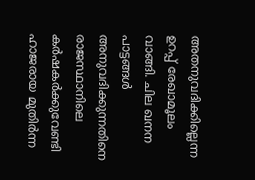അതനുവദിക്കില്ലെന്ന ഉറപ്പ് രേഖാമൂലം വാങ്ങി. ചില ഖനന പാട്ടങ്ങൾ അനുവദിക്കുന്നതിനെ രാജസ്ഥാനിലെ കർഷകർക്കുവേണ്ടി ഹാജരായ മുതിർന്ന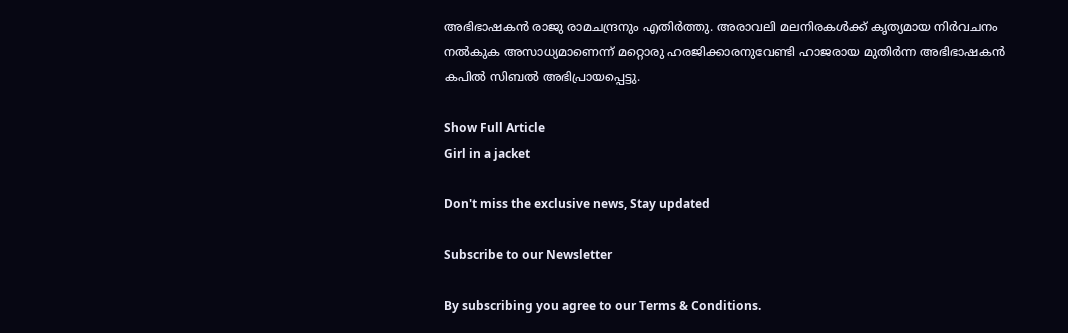അഭിഭാഷകൻ രാജു രാമചന്ദ്രനും എതിർത്തു. അരാവലി മലനിരകൾക്ക് കൃത്യമായ നിർവചനം നൽകുക അസാധ്യമാണെന്ന് മറ്റൊരു ഹരജിക്കാരനുവേണ്ടി ഹാജരായ മുതിർന്ന അഭിഭാഷകൻ കപിൽ സിബൽ അഭിപ്രായപ്പെട്ടു.

Show Full Article
Girl in a jacket

Don't miss the exclusive news, Stay updated

Subscribe to our Newsletter

By subscribing you agree to our Terms & Conditions.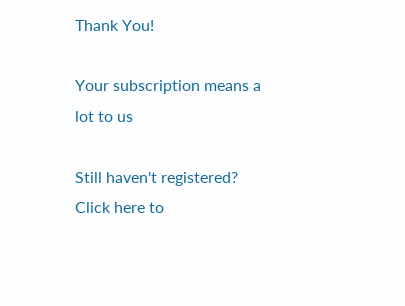Thank You!

Your subscription means a lot to us

Still haven't registered? Click here to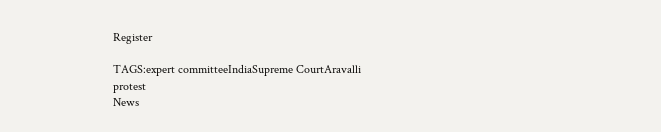Register

TAGS:expert committeeIndiaSupreme CourtAravalli protest
News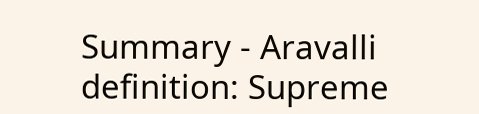Summary - Aravalli definition: Supreme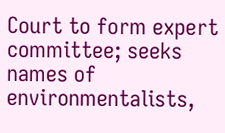Court to form expert committee; seeks names of environmentalists,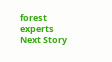forest experts
Next Story